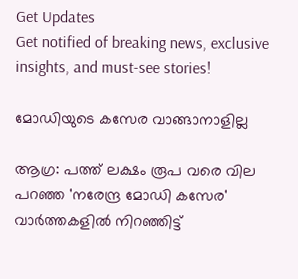Get Updates
Get notified of breaking news, exclusive insights, and must-see stories!

മോഡിയുടെ കസേര വാങ്ങാനാളില്ല

ആഗ്ര: പത്ത് ലക്ഷം രൂപ വരെ വില പറഞ്ഞ 'നരേന്ദ്ര മോഡി കസേര' വാര്‍ത്തകളില്‍ നിറഞ്ഞിട്ട്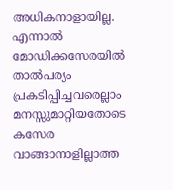അധികനാളായില്ല. എന്നാല്‍ മോഡിക്കസേരയില്‍ താല്‍പര്യം പ്രകടിപ്പിച്ചവരെല്ലാം മനസ്സുമാറ്റിയതോടെ കസേര വാങ്ങാനാളില്ലാത്ത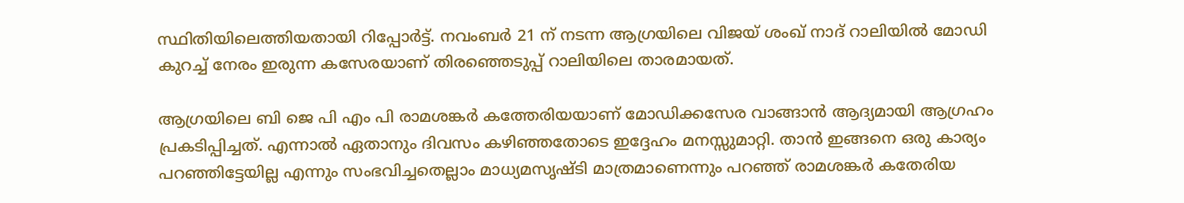സ്ഥിതിയിലെത്തിയതായി റിപ്പോര്‍ട്ട്. നവംബര്‍ 21 ന് നടന്ന ആഗ്രയിലെ വിജയ് ശംഖ് നാദ് റാലിയില്‍ മോഡി കുറച്ച് നേരം ഇരുന്ന കസേരയാണ് തിരഞ്ഞെടുപ്പ് റാലിയിലെ താരമായത്.

ആഗ്രയിലെ ബി ജെ പി എം പി രാമശങ്കര്‍ കത്തേരിയയാണ് മോഡിക്കസേര വാങ്ങാന്‍ ആദ്യമായി ആഗ്രഹം പ്രകടിപ്പിച്ചത്. എന്നാല്‍ ഏതാനും ദിവസം കഴിഞ്ഞതോടെ ഇദ്ദേഹം മനസ്സുമാറ്റി. താന്‍ ഇങ്ങനെ ഒരു കാര്യം പറഞ്ഞിട്ടേയില്ല എന്നും സംഭവിച്ചതെല്ലാം മാധ്യമസൃഷ്ടി മാത്രമാണെന്നും പറഞ്ഞ് രാമശങ്കര്‍ കതേരിയ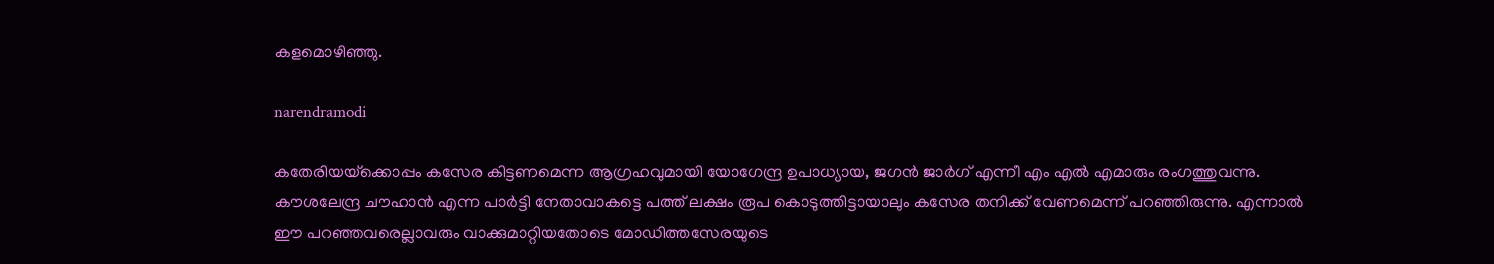കളമൊഴിഞ്ഞു.

narendramodi

കതേരിയയ്‌ക്കൊപ്പം കസേര കിട്ടണമെന്ന ആഗ്രഹവുമായി യോഗേന്ദ്ര ഉപാധ്യായ, ജഗന്‍ ജാര്‍ഗ് എന്നീ എം എല്‍ എമാരും രംഗത്തുവന്നു. കൗശലേന്ദ്ര ചൗഹാന്‍ എന്ന പാര്‍ട്ടി നേതാവാകട്ടെ പത്ത് ലക്ഷം രൂപ കൊടുത്തിട്ടായാലും കസേര തനിക്ക് വേണമെന്ന് പറഞ്ഞിരുന്നു. എന്നാല്‍ ഈ പറഞ്ഞവരെല്ലാവരും വാക്കുമാറ്റിയതോടെ മോഡിത്തസേരയുടെ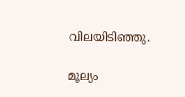വിലയിടിഞ്ഞു.

മൂല്യം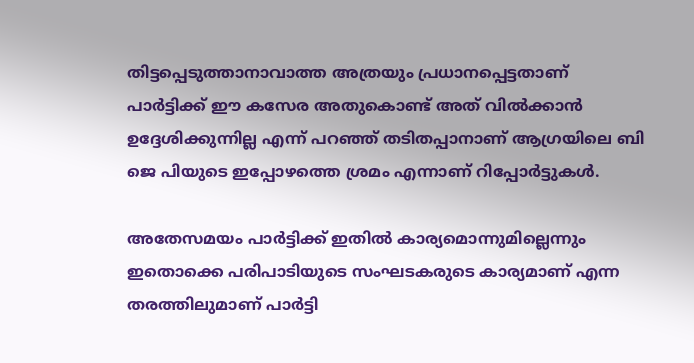തിട്ടപ്പെടുത്താനാവാത്ത അത്രയും പ്രധാനപ്പെട്ടതാണ് പാര്‍ട്ടിക്ക് ഈ കസേര അതുകൊണ്ട് അത് വില്‍ക്കാന്‍ ഉദ്ദേശിക്കുന്നില്ല എന്ന് പറഞ്ഞ് തടിതപ്പാനാണ് ആഗ്രയിലെ ബി ജെ പിയുടെ ഇപ്പോഴത്തെ ശ്രമം എന്നാണ് റിപ്പോര്‍ട്ടുകള്‍.

അതേസമയം പാര്‍ട്ടിക്ക് ഇതില്‍ കാര്യമൊന്നുമില്ലെന്നും ഇതൊക്കെ പരിപാടിയുടെ സംഘടകരുടെ കാര്യമാണ് എന്ന തരത്തിലുമാണ് പാര്‍ട്ടി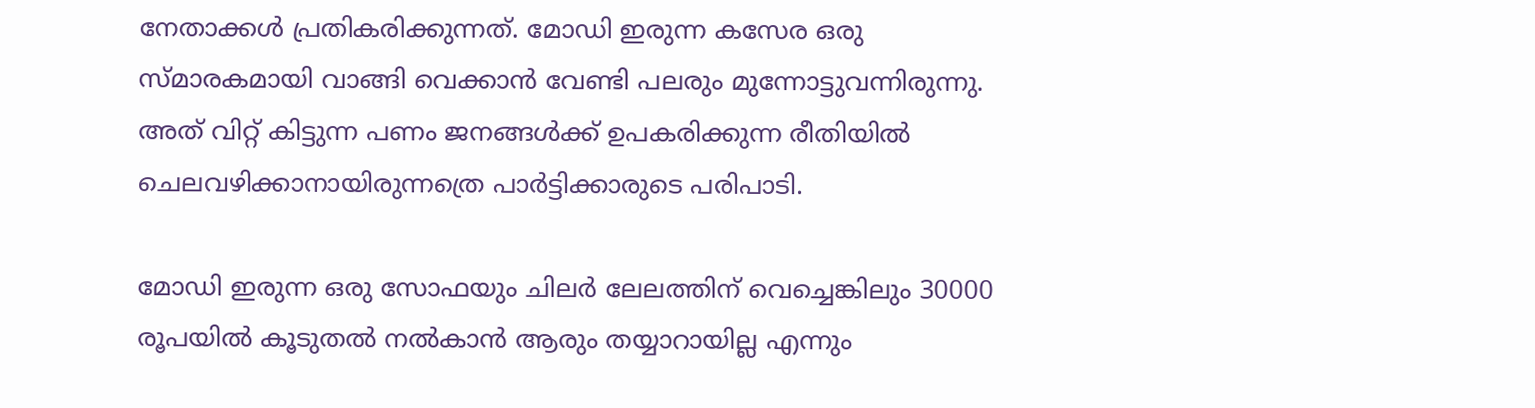നേതാക്കള്‍ പ്രതികരിക്കുന്നത്. മോഡി ഇരുന്ന കസേര ഒരു സ്മാരകമായി വാങ്ങി വെക്കാന്‍ വേണ്ടി പലരും മുന്നോട്ടുവന്നിരുന്നു. അത് വിറ്റ് കിട്ടുന്ന പണം ജനങ്ങള്‍ക്ക് ഉപകരിക്കുന്ന രീതിയില്‍ ചെലവഴിക്കാനായിരുന്നത്രെ പാര്‍ട്ടിക്കാരുടെ പരിപാടി.

മോഡി ഇരുന്ന ഒരു സോഫയും ചിലര്‍ ലേലത്തിന് വെച്ചെങ്കിലും 30000 രൂപയില്‍ കൂടുതല്‍ നല്‍കാന്‍ ആരും തയ്യാറായില്ല എന്നും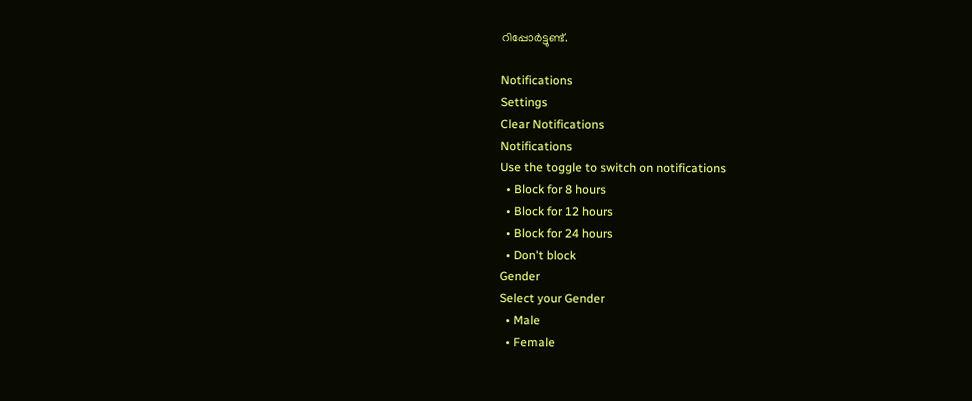റിപ്പോര്‍ട്ടുണ്ട്.

Notifications
Settings
Clear Notifications
Notifications
Use the toggle to switch on notifications
  • Block for 8 hours
  • Block for 12 hours
  • Block for 24 hours
  • Don't block
Gender
Select your Gender
  • Male
  • Female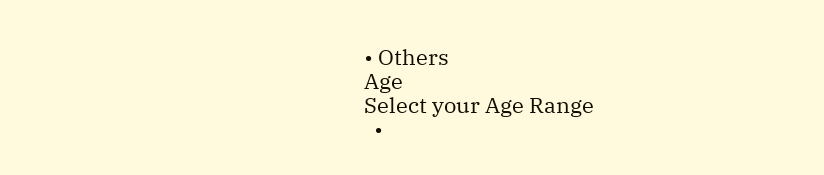• Others
Age
Select your Age Range
  •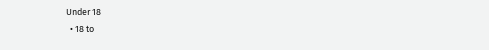Under 18
  • 18 to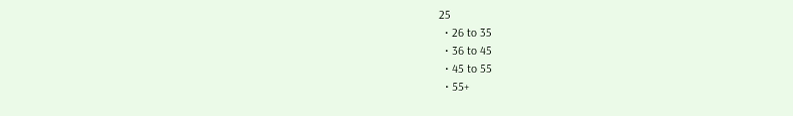25
  • 26 to 35
  • 36 to 45
  • 45 to 55
  • 55+